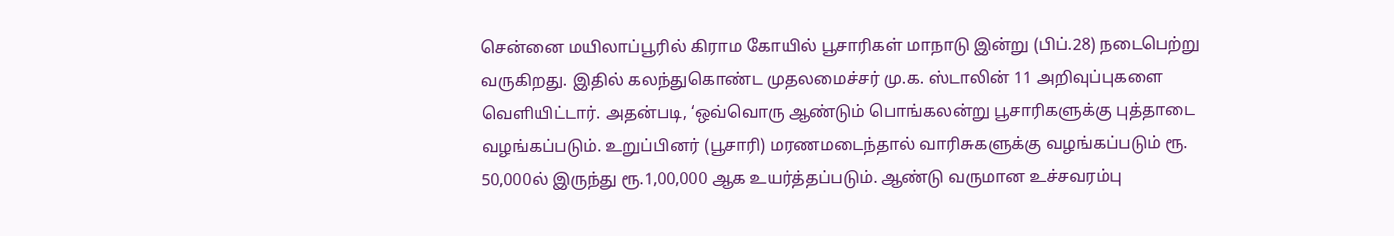சென்னை மயிலாப்பூரில் கிராம கோயில் பூசாரிகள் மாநாடு இன்று (பிப்.28) நடைபெற்று வருகிறது. இதில் கலந்துகொண்ட முதலமைச்சர் மு.க. ஸ்டாலின் 11 அறிவுப்புகளை வெளியிட்டார். அதன்படி, ‘ஒவ்வொரு ஆண்டும் பொங்கலன்று பூசாரிகளுக்கு புத்தாடை வழங்கப்படும். உறுப்பினர் (பூசாரி) மரணமடைந்தால் வாரிசுகளுக்கு வழங்கப்படும் ரூ. 50,000ல் இருந்து ரூ.1,00,000 ஆக உயர்த்தப்படும். ஆண்டு வருமான உச்சவரம்பு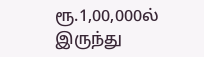ரூ.1,00,000ல் இருந்து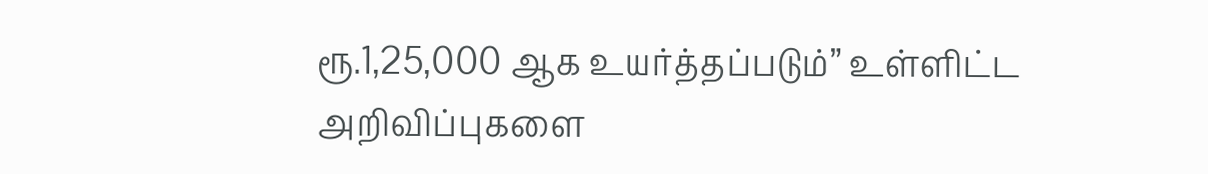ரூ.1,25,000 ஆக உயர்த்தப்படும்” உள்ளிட்ட அறிவிப்புகளை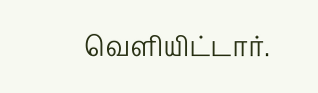வெளியிட்டார்.